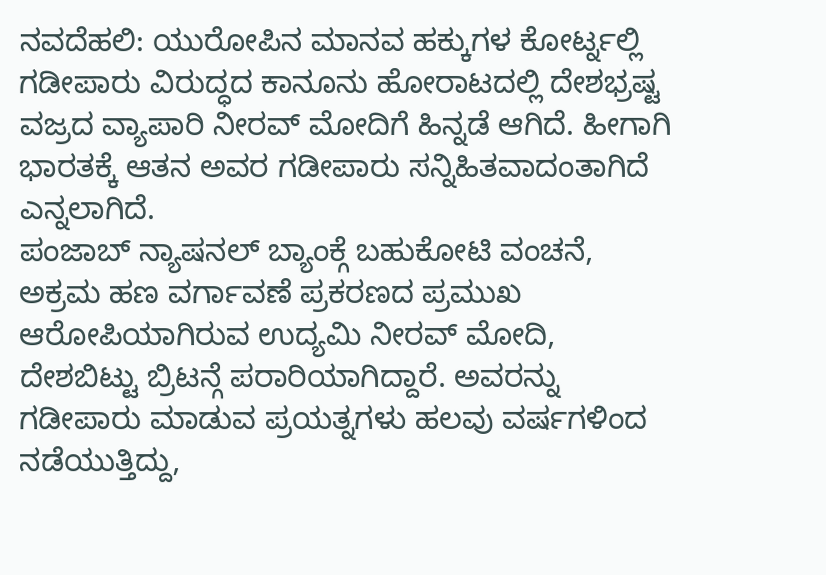ನವದೆಹಲಿ: ಯುರೋಪಿನ ಮಾನವ ಹಕ್ಕುಗಳ ಕೋರ್ಟ್ನಲ್ಲಿ ಗಡೀಪಾರು ವಿರುದ್ಧದ ಕಾನೂನು ಹೋರಾಟದಲ್ಲಿ ದೇಶಭ್ರಷ್ಟ ವಜ್ರದ ವ್ಯಾಪಾರಿ ನೀರವ್ ಮೋದಿಗೆ ಹಿನ್ನಡೆ ಆಗಿದೆ. ಹೀಗಾಗಿ ಭಾರತಕ್ಕೆ ಆತನ ಅವರ ಗಡೀಪಾರು ಸನ್ನಿಹಿತವಾದಂತಾಗಿದೆ ಎನ್ನಲಾಗಿದೆ.
ಪಂಜಾಬ್ ನ್ಯಾಷನಲ್ ಬ್ಯಾಂಕ್ಗೆ ಬಹುಕೋಟಿ ವಂಚನೆ, ಅಕ್ರಮ ಹಣ ವರ್ಗಾವಣೆ ಪ್ರಕರಣದ ಪ್ರಮುಖ ಆರೋಪಿಯಾಗಿರುವ ಉದ್ಯಮಿ ನೀರವ್ ಮೋದಿ, ದೇಶಬಿಟ್ಟು ಬ್ರಿಟನ್ಗೆ ಪರಾರಿಯಾಗಿದ್ದಾರೆ. ಅವರನ್ನು ಗಡೀಪಾರು ಮಾಡುವ ಪ್ರಯತ್ನಗಳು ಹಲವು ವರ್ಷಗಳಿಂದ ನಡೆಯುತ್ತಿದ್ದು,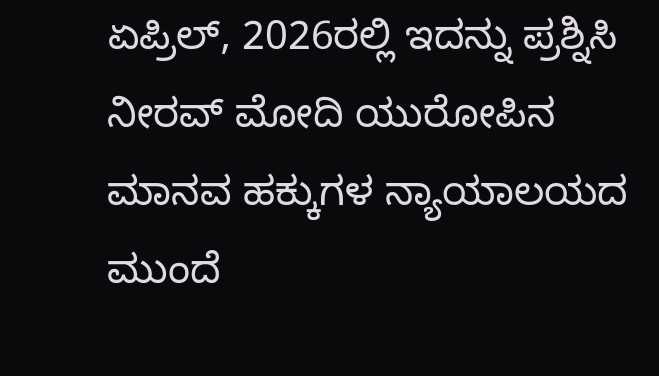ಏಪ್ರಿಲ್, 2026ರಲ್ಲಿ ಇದನ್ನು ಪ್ರಶ್ನಿಸಿ ನೀರವ್ ಮೋದಿ ಯುರೋಪಿನ ಮಾನವ ಹಕ್ಕುಗಳ ನ್ಯಾಯಾಲಯದ ಮುಂದೆ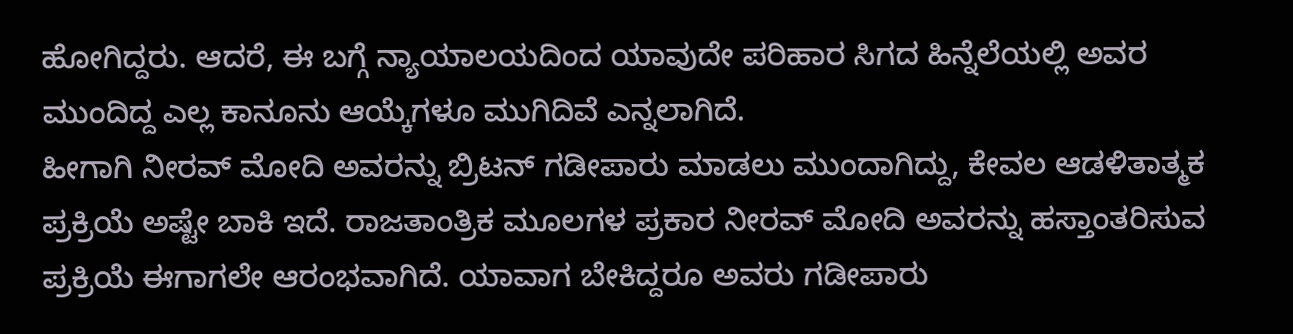ಹೋಗಿದ್ದರು. ಆದರೆ, ಈ ಬಗ್ಗೆ ನ್ಯಾಯಾಲಯದಿಂದ ಯಾವುದೇ ಪರಿಹಾರ ಸಿಗದ ಹಿನ್ನೆಲೆಯಲ್ಲಿ ಅವರ ಮುಂದಿದ್ದ ಎಲ್ಲ ಕಾನೂನು ಆಯ್ಕೆಗಳೂ ಮುಗಿದಿವೆ ಎನ್ನಲಾಗಿದೆ.
ಹೀಗಾಗಿ ನೀರವ್ ಮೋದಿ ಅವರನ್ನು ಬ್ರಿಟನ್ ಗಡೀಪಾರು ಮಾಡಲು ಮುಂದಾಗಿದ್ದು, ಕೇವಲ ಆಡಳಿತಾತ್ಮಕ ಪ್ರಕ್ರಿಯೆ ಅಷ್ಟೇ ಬಾಕಿ ಇದೆ. ರಾಜತಾಂತ್ರಿಕ ಮೂಲಗಳ ಪ್ರಕಾರ ನೀರವ್ ಮೋದಿ ಅವರನ್ನು ಹಸ್ತಾಂತರಿಸುವ ಪ್ರಕ್ರಿಯೆ ಈಗಾಗಲೇ ಆರಂಭವಾಗಿದೆ. ಯಾವಾಗ ಬೇಕಿದ್ದರೂ ಅವರು ಗಡೀಪಾರು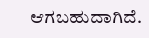ಆಗಬಹುದಾಗಿದೆ.